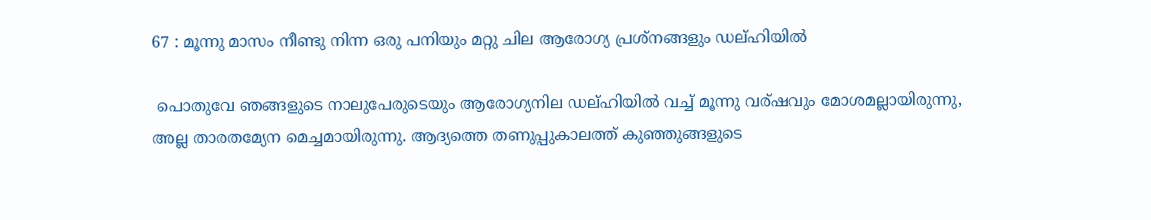67 : മൂന്നു മാസം നീണ്ടു നിന്ന ഒരു പനിയും മറ്റു ചില ആരോഗ്യ പ്രശ്നങ്ങളും ഡല്ഹിയില്‍

 പൊതുവേ ഞങ്ങളുടെ നാലുപേരുടെയും ആരോഗ്യനില ഡല്ഹിയില്‍ വച്ച് മൂന്നു വര്ഷവും മോശമല്ലായിരുന്നു, അല്ല താരതമ്യേന മെച്ചമായിരുന്നു. ആദ്യത്തെ തണുപ്പുകാലത്ത് കുഞ്ഞുങ്ങളുടെ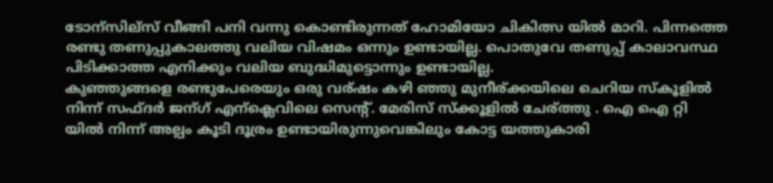ടോന്സില്സ് വീങ്ങി പനി വന്നു കൊണ്ടിരുന്നത് ഹോമിയോ ചികിത്സ യില്‍ മാറി. പിന്നത്തെ രണ്ടു തണുപ്പുകാലത്തു വലിയ വിഷമം ഒന്നും ഉണ്ടായില്ല. പൊതുവേ തണുപ്പ് കാലാവസ്ഥ പിടിക്കാത്ത എനിക്കും വലിയ ബുദ്ധിമുട്ടൊന്നും ഉണ്ടായില്ല.
കുഞ്ഞുങ്ങളെ രണ്ടുപേരെയും ഒരു വര്ഷം കഴി ഞ്ഞു മുനീര്ക്കയിലെ ചെറിയ സ്കൂളില്‍ നിന്ന് സഫ്ദര്‍ ജന്ഗ് എന്ക്ലെവിലെ സെന്റ്‌. മേരിസ് സ്ക്കൂളില്‍ ചേര്ത്തു . ഐ ഐ റ്റി യില്‍ നിന്ന് അല്പം കൂടി ദൂര്രം ഉണ്ടായിരുന്നുവെങ്കിലും കോട്ട യത്തുകാരി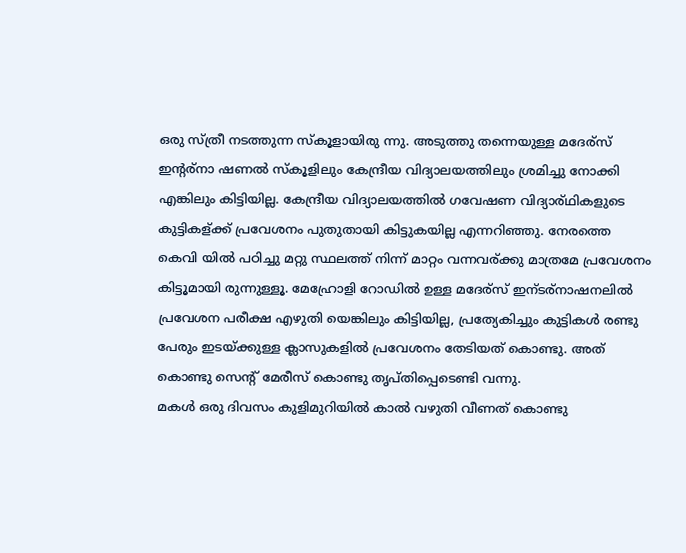ഒരു സ്ത്രീ നടത്തുന്ന സ്കൂളായിരു ന്നു. അടുത്തു തന്നെയുള്ള മദേര്സ് ഇന്റര്നാ ഷണല്‍ സ്കൂളിലും കേന്ദ്രീയ വിദ്യാലയത്തിലും ശ്രമിച്ചു നോക്കി എങ്കിലും കിട്ടിയില്ല. കേന്ദ്രീയ വിദ്യാലയത്തില്‍ ഗവേഷണ വിദ്യാര്ഥികളുടെ കുട്ടികള്ക്ക് പ്രവേശനം പുതുതായി കിട്ടുകയില്ല എന്നറിഞ്ഞു. നേരത്തെ കെവി യില്‍ പഠിച്ചു മറ്റു സ്ഥലത്ത് നിന്ന് മാറ്റം വന്നവര്ക്കു മാത്രമേ പ്രവേശനം കിട്ടൂമായി രുന്നുള്ളൂ. മേഹ്രോളി റോഡില്‍ ഉള്ള മദേര്സ് ഇന്ടര്നാഷനലില്‍ പ്രവേശന പരീക്ഷ എഴുതി യെങ്കിലും കിട്ടിയില്ല, പ്രത്യേകിച്ചും കുട്ടികള്‍ രണ്ടു പേരും ഇടയ്ക്കുള്ള ക്ലാസുകളില്‍ പ്രവേശനം തേടിയത് കൊണ്ടു. അത് കൊണ്ടു സെന്റ്‌ മേരീസ് കൊണ്ടു തൃപ്തിപ്പെടെണ്ടി വന്നു.
മകള്‍ ഒരു ദിവസം കുളിമുറിയില്‍ കാല്‍ വഴുതി വീണത്‌ കൊണ്ടു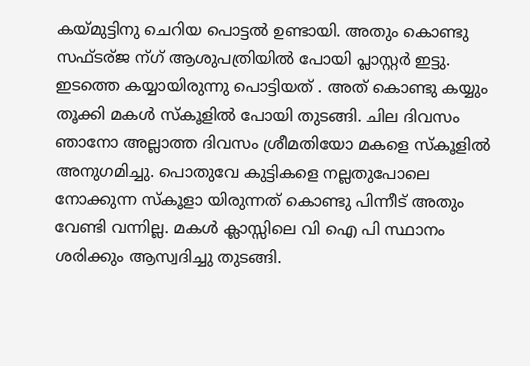കയ്മുട്ടിനു ചെറിയ പൊട്ടല്‍ ഉണ്ടായി. അതും കൊണ്ടു സഫ്ടര്ജ ന്ഗ് ആശുപത്രിയില്‍ പോയി പ്ലാസ്റ്റര്‍ ഇട്ടു. ഇടത്തെ കയ്യായിരുന്നു പൊട്ടിയത് . അത് കൊണ്ടു കയ്യും തൂക്കി മകള്‍ സ്കൂളില്‍ പോയി തുടങ്ങി. ചില ദിവസം ഞാനോ അല്ലാത്ത ദിവസം ശ്രീമതിയോ മകളെ സ്കൂളില്‍ അനുഗമിച്ചു. പൊതുവേ കുട്ടികളെ നല്ലതുപോലെ നോക്കുന്ന സ്കൂളാ യിരുന്നത് കൊണ്ടു പിന്നീട് അതും വേണ്ടി വന്നില്ല. മകള്‍ ക്ലാസ്സിലെ വി ഐ പി സ്ഥാനം ശരിക്കും ആസ്വദിച്ചു തുടങ്ങി.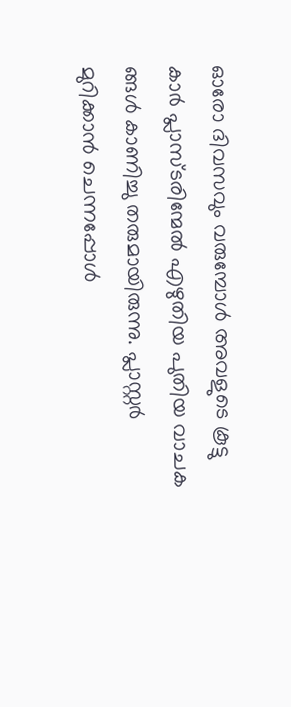ഓരോ ദിവസവും വരുമ്പോള്‍ അവളുടെ കൂട്ടു കാര്‍ പ്ലാസ്ടരിന്മേല്‍ എഴുതിയ പുതിയ വാചക ങ്ങള്‍ കാണിച്ചു തരുമായിരുന്നു. പ്ലാസ്റ്റര്‍ മുറിക്കാന്‍ ചെന്നപ്പോള്‍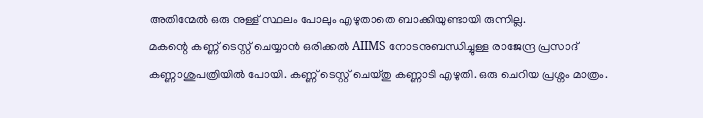അതിന്മേല്‍ ഒരു നുള്ള് സ്ഥലം പോലും എഴുതാതെ ബാക്കിയുണ്ടായി രുന്നില്ല.
മകന്റെ കണ്ണ് ടെസ്റ്റ് ചെയ്യാന്‍ ഒരിക്കല്‍ AIIMS നോടനുബന്ധിച്ചുള്ള രാജേന്ദ്ര പ്രസാദ് കണ്ണാശുപത്രിയില്‍ പോയി. കണ്ണ് ടെസ്റ്റ് ചെയ്തു കണ്ണാടി എഴുതി. ഒരു ചെറിയ പ്രശ്നം മാത്രം.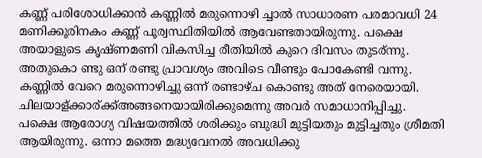കണ്ണ് പരിശോധിക്കാന്‍ കണ്ണില്‍ മരുന്നൊഴി ച്ചാല്‍ സാധാരണ പരമാവധി 24 മണിക്കൂരിനകം കണ്ണ് പൂര്വസ്ഥിതിയില്‍ ആവേണ്ടതായിരുന്നു. പക്ഷെ അയാളുടെ കൃഷ്ണമണി വികസിച്ച രീതിയില്‍ കുറെ ദിവസം തുടര്ന്നു. അതുകൊ ണ്ടു ഒന് രണ്ടു പ്രാവശ്യം അവിടെ വീണ്ടും പോകേണ്ടി വന്നു. കണ്ണില്‍ വേറെ മരുന്നൊഴിച്ചു ഒന്ന് രണ്ടാഴ്ച കൊണ്ടു അത് നേരെയായി. ചിലയാള്ക്കാര്ക്ക്അങ്ങനെയായിരിക്കുമെന്നു അവര്‍ സമാധാനിപ്പിച്ചു.
പക്ഷെ ആരോഗ്യ വിഷയത്തില്‍ ശരിക്കും ബുദ്ധി മുട്ടിയതും മുട്ടിച്ചതും ശ്രീമതി ആയിരുന്നു. ഒന്നാ മത്തെ മദ്ധ്യവേനല്‍ അവധിക്കു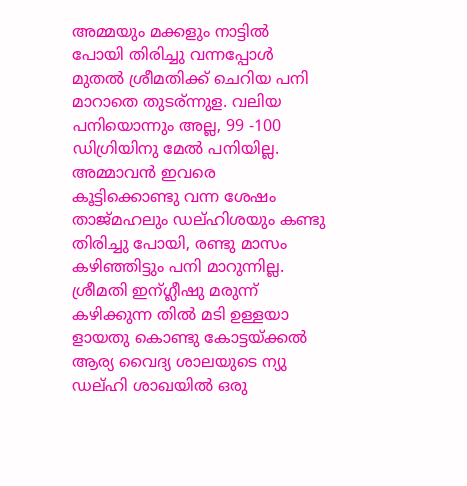അമ്മയും മക്കളും നാട്ടില്‍ പോയി തിരിച്ചു വന്നപ്പോള്‍ മുതല്‍ ശ്രീമതിക്ക് ചെറിയ പനി മാറാതെ തുടര്ന്നുള. വലിയ പനിയൊന്നും അല്ല, 99 -100 ഡിഗ്രിയിനു മേല്‍ പനിയില്ല. അമ്മാവന്‍ ഇവരെ കൂട്ടിക്കൊണ്ടു വന്ന ശേഷം താജ്മഹലും ഡല്ഹിശയും കണ്ടു തിരിച്ചു പോയി, രണ്ടു മാസം കഴിഞ്ഞിട്ടും പനി മാറുന്നില്ല. ശ്രീമതി ഇന്ഗ്ലീഷു മരുന്ന് കഴിക്കുന്ന തില്‍ മടി ഉള്ളയാ ളായതു കൊണ്ടു കോട്ടയ്ക്കല്‍ ആര്യ വൈദ്യ ശാലയുടെ ന്യു ഡല്ഹി ശാഖയില്‍ ഒരു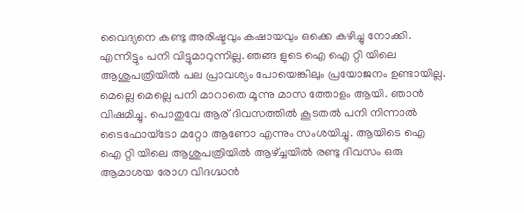വൈദ്യനെ കണ്ടു അരിഷ്ടവും കഷായവും ഒക്കെ കഴിച്ചു നോക്കി. എന്നിട്ടും പനി വിട്ടുമാറുന്നില്ല. ഞങ്ങ ളുടെ ഐ ഐ റ്റി യിലെ ആശുപത്രിയില്‍ പല പ്രാവശ്യം പോയെങ്കിലും പ്രയോജനം ഉണ്ടായില്ല. മെല്ലെ മെല്ലെ പനി മാറാതെ മൂന്നു മാസ ത്തോളം ആയി. ഞാന്‍ വിഷമിച്ചു. പൊതുവേ ആര് ദിവസത്തില്‍ കൂടതല്‍ പനി നിന്നാല്‍ ടൈഫോയ്ടോ മറ്റോ ആണോ എന്നും സംശയിച്ചു. ആയിടെ ഐ ഐ റ്റി യിലെ ആശുപത്രിയില്‍ ആഴ്ച്ചയില്‍ രണ്ടു ദിവസം ഒരു ആമാശയ രോഗ വിദഗ്ദ്ധന്‍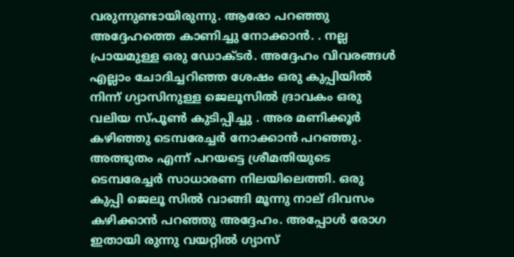വരുന്നുണ്ടായിരുന്നു. ആരോ പറഞ്ഞു അദ്ദേഹത്തെ കാണിച്ചു നോക്കാന്‍. . നല്ല പ്രായമുള്ള ഒരു ഡോക്ടര്‍. അദ്ദേഹം വിവരങ്ങള്‍ എല്ലാം ചോദിച്ചറിഞ്ഞ ശേഷം ഒരു കുപ്പിയില്‍ നിന്ന് ഗ്യാസിനുള്ള ജെലൂസില്‍ ദ്രാവകം ഒരു വലിയ സ്പൂണ്‍ കുടിപ്പിച്ചു . അര മണിക്കൂര്‍ കഴിഞ്ഞു ടെമ്പരേച്ചര്‍ നോക്കാന്‍ പറഞ്ഞു. അത്ഭുതം എന്ന് പറയട്ടെ ശ്രീമതിയുടെ ടെമ്പരേച്ചര്‍ സാധാരണ നിലയിലെത്തി. ഒരു കുപ്പി ജെലൂ സില്‍ വാങ്ങി മൂന്നു നാല് ദിവസം കഴിക്കാന്‍ പറഞ്ഞു അദ്ദേഹം. അപ്പോള്‍ രോഗ ഇതായി രുന്നു വയറ്റില്‍ ഗ്യാസ്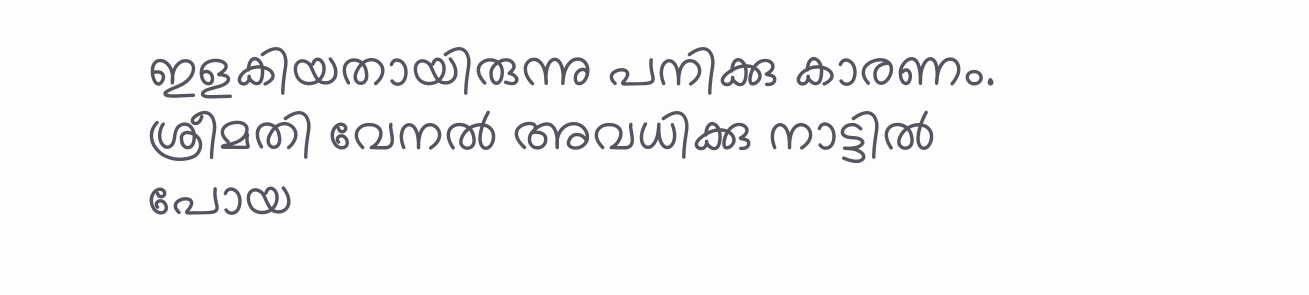ഇളകിയതായിരുന്നു പനിക്കു കാരണം.
ശ്രീമതി വേനല്‍ അവധിക്കു നാട്ടില്‍ പോയ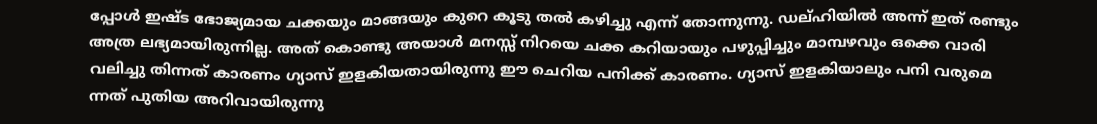പ്പോള്‍ ഇഷ്ട ഭോജ്യമായ ചക്കയും മാങ്ങയും കുറെ കൂടു തല്‍ കഴിച്ചു എന്ന് തോന്നുന്നു. ഡല്ഹിയില്‍ അന്ന് ഇത് രണ്ടും അത്ര ലഭ്യമായിരുന്നില്ല. അത് കൊണ്ടു അയാള്‍ മനസ്സ് നിറയെ ചക്ക കറിയായും പഴുപ്പിച്ചും മാമ്പഴവും ഒക്കെ വാരി വലിച്ചു തിന്നത് കാരണം ഗ്യാസ് ഇളകിയതായിരുന്നു ഈ ചെറിയ പനിക്ക് കാരണം. ഗ്യാസ് ഇളകിയാലും പനി വരുമെ ന്നത് പുതിയ അറിവായിരുന്നു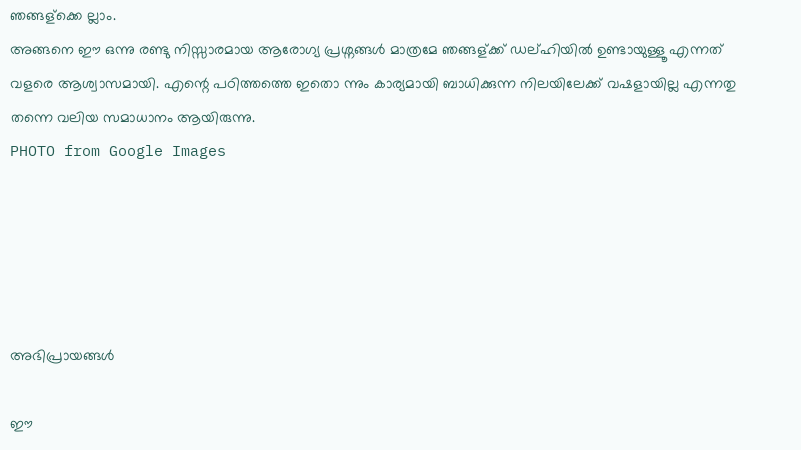ഞങ്ങള്ക്കെ ല്ലാം.
അങ്ങനെ ഈ ഒന്നു രണ്ടു നിസ്സാരമായ ആരോഗ്യ പ്രശ്നങ്ങള്‍ മാത്രമേ ഞങ്ങള്ക്ക് ഡല്ഹിയില്‍ ഉണ്ടായുള്ളൂ എന്നത് വളരെ ആശ്വാസമായി. എന്റെ പഠിത്തത്തെ ഇതൊ ന്നും കാര്യമായി ബാധിക്കുന്ന നിലയിലേക്ക് വഷളായില്ല എന്നതു തന്നെ വലിയ സമാധാനം ആയിരുന്നു.
PHOTO from Google Images





അഭിപ്രായങ്ങള്‍

ഈ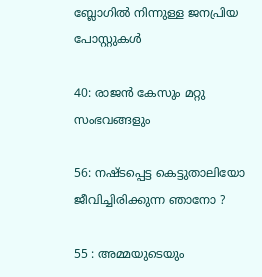ബ്ലോഗിൽ നിന്നുള്ള ജനപ്രിയ പോസ്റ്റുകള്‍‌

40: രാജന്‍ കേസും മറ്റു സംഭവങ്ങളും

56: നഷ്ടപ്പെട്ട കെട്ടുതാലിയോ ജീവിച്ചിരിക്കുന്ന ഞാനോ ?

55 : അമ്മയുടെയും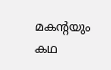മകന്റയും കഥ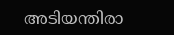അടിയന്തിരാ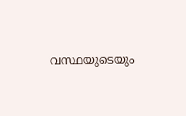വസ്ഥയുടെയും